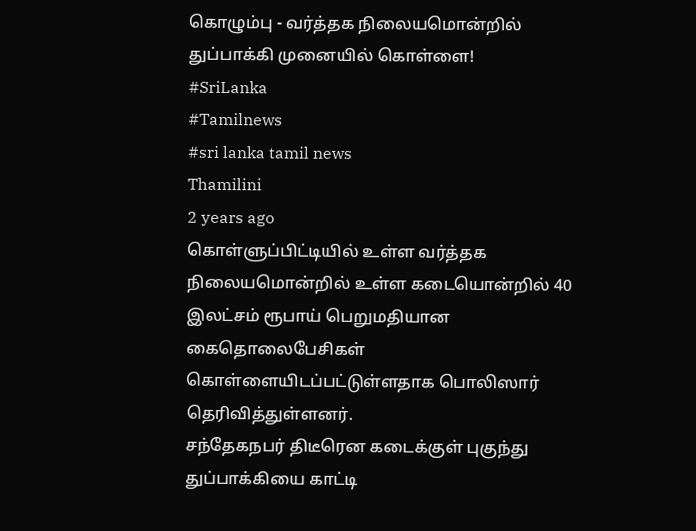கொழும்பு - வர்த்தக நிலையமொன்றில் துப்பாக்கி முனையில் கொள்ளை!
#SriLanka
#Tamilnews
#sri lanka tamil news
Thamilini
2 years ago
கொள்ளுப்பிட்டியில் உள்ள வர்த்தக நிலையமொன்றில் உள்ள கடையொன்றில் 40 இலட்சம் ரூபாய் பெறுமதியான கைதொலைபேசிகள் கொள்ளையிடப்பட்டுள்ளதாக பொலிஸார் தெரிவித்துள்ளனர்.
சந்தேகநபர் திடீரென கடைக்குள் புகுந்து துப்பாக்கியை காட்டி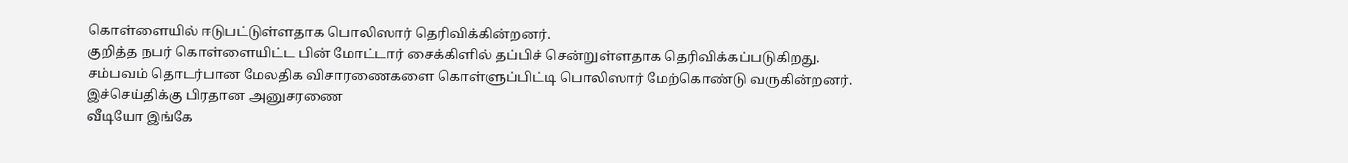கொள்ளையில் ஈடுபட்டுள்ளதாக பொலிஸார் தெரிவிக்கின்றனர்.
குறித்த நபர் கொள்ளையிட்ட பின் மோட்டார் சைக்கிளில் தப்பிச் சென்றுள்ளதாக தெரிவிக்கப்படுகிறது.
சம்பவம் தொடர்பான மேலதிக விசாரணைகளை கொள்ளுப்பிட்டி பொலிஸார் மேற்கொண்டு வருகின்றனர்.
இச்செய்திக்கு பிரதான அனுசரணை
வீடியோ இங்கே